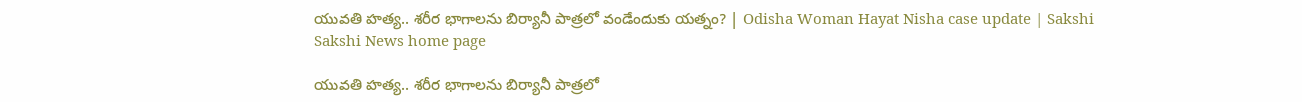యువతి హత్య.. శరీర భాగాలను బిర్యానీ పాత్రలో వండేందుకు యత్నం? | Odisha Woman Hayat Nisha case update | Sakshi
Sakshi News home page

యువతి హత్య.. శరీర భాగాలను బిర్యానీ పాత్రలో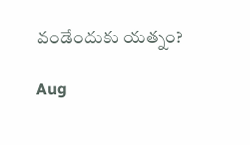వండేందుకు యత్నం?

Aug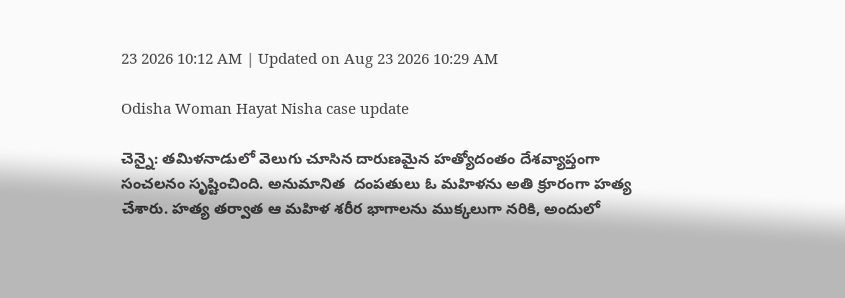23 2026 10:12 AM | Updated on Aug 23 2026 10:29 AM

Odisha Woman Hayat Nisha case update

చెన్నై: తమిళనాడులో వెలుగు చూసిన దారుణమైన హత్యోదంతం దేశవ్యాప్తంగా సంచలనం సృష్టించింది. అనుమానిత  దంపతులు ఓ మహిళను అతి క్రూరంగా హత్య చేశారు. హత్య తర్వాత ఆ మహిళ శరీర భాగాలను ముక్కలుగా నరికి, అందులో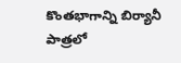కొంతభాగాన్ని బిర్యానీ పాత్రలో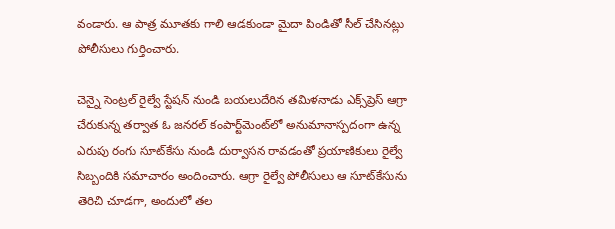వండారు. ఆ పాత్ర మూతకు గాలి ఆడకుండా మైదా పిండితో సీల్ చేసినట్లు పోలీసులు గుర్తించారు.

చెన్నై సెంట్రల్ రైల్వే స్టేషన్ నుండి బయలుదేరిన తమిళనాడు ఎక్స్‌ప్రెస్ ఆగ్రా చేరుకున్న తర్వాత ఓ జనరల్ కంపార్ట్‌మెంట్‌లో అనుమానాస్పదంగా ఉన్న ఎరుపు రంగు సూట్‌కేసు నుండి దుర్వాసన రావడంతో ప్రయాణికులు రైల్వే సిబ్బందికి సమాచారం అందించారు. ఆగ్రా రైల్వే పోలీసులు ఆ సూట్‌కేసును తెరిచి చూడగా, అందులో తల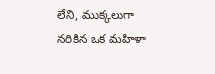లేని, ముక్కలుగా నరికిన ఒక మహిళా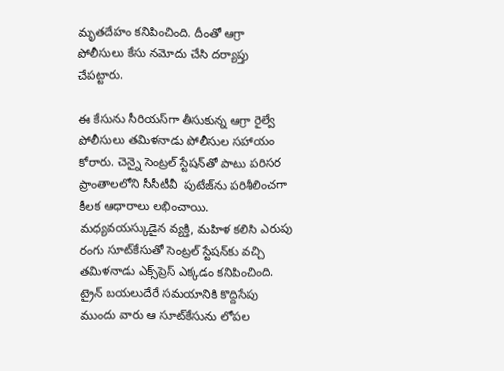మృతదేహం కనిపించింది. దీంతో ఆగ్రా పోలీసులు కేసు నమోదు చేసి దర్యాప్తు చేపట్టారు.

ఈ కేసును సీరియస్‌గా తీసుకున్న ఆగ్రా రైల్వే పోలీసులు తమిళనాడు పోలీసుల సహాయం కోరారు. చెన్నై సెంట్రల్ స్టేషన్‌తో పాటు పరిసర ప్రాంతాలలోని సీసీటీవీ  పుటేజ్‌ను పరిశీలించగా కీలక ఆధారాలు లభించాయి. మధ్యవయస్కుడైన వ్యక్తి, మహిళ కలిసి ఎరుపు రంగు సూట్‌కేసుతో సెంట్రల్ స్టేషన్‌కు వచ్చి తమిళనాడు ఎక్స్‌ప్రెస్‌ ఎక్కడం కనిపించింది. ట్రైన్ బయలుదేరే సమయానికి కొద్దిసేపు ముందు వారు ఆ సూట్‌కేసును లోపల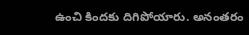ఉంచి కిందకు దిగిపోయారు. అనంతరం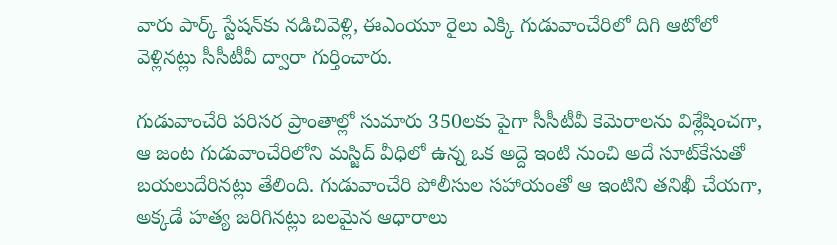వారు పార్క్ స్టేషన్‌కు నడిచివెళ్లి, ఈఎంయూ రైలు ఎక్కి గుడువాంచేరిలో దిగి ఆటోలో వెళ్లినట్లు సీసీటీవీ ద్వారా గుర్తించారు.

గుడువాంచేరి పరిసర ప్రాంతాల్లో సుమారు 350లకు పైగా సీసీటీవీ కెమెరాలను విశ్లేషించగా, ఆ జంట గుడువాంచేరిలోని మస్జిద్ వీధిలో ఉన్న ఒక అద్దె ఇంటి నుంచి అదే సూట్‌కేసుతో బయలుదేరినట్లు తేలింది. గుడువాంచేరి పోలీసుల సహాయంతో ఆ ఇంటిని తనిఖీ చేయగా, అక్కడే హత్య జరిగినట్లు బలమైన ఆధారాలు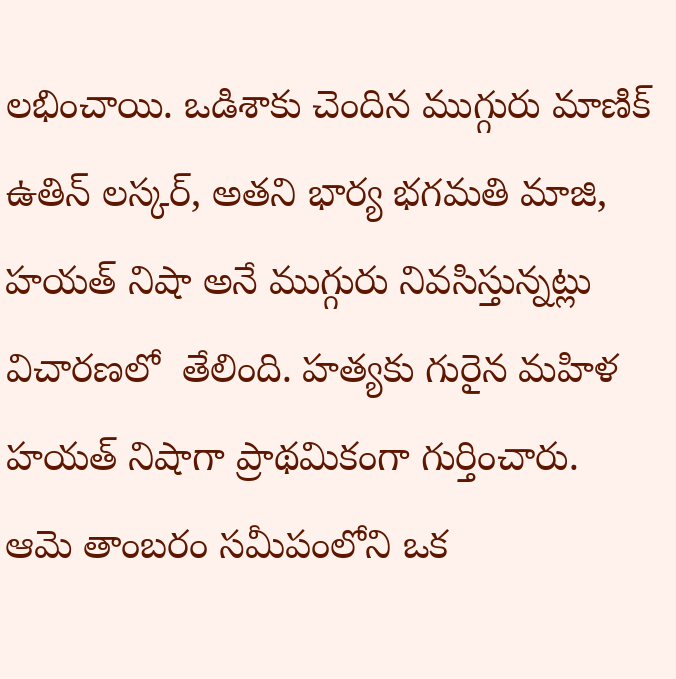లభించాయి. ఒడిశాకు చెందిన ముగ్గురు మాణిక్ ఉతిన్ లస్కర్, అతని భార్య భగమతి మాజి, హయత్ నిషా అనే ముగ్గురు నివసిస్తున్నట్లు విచారణలో  తేలింది. హత్యకు గురైన మహిళ హయత్ నిషాగా ప్రాథమికంగా గుర్తించారు. ఆమె తాంబరం సమీపంలోని ఒక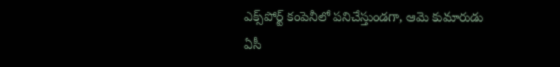ఎక్స్‌పోర్ట్ కంపెనీలో పనిచేస్తుండగా, ఆమె కుమారుడు ఏసీ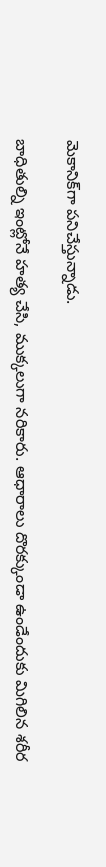మెకానిక్‌గా పనిచేస్తున్నాడు.

బాధితుల్ని ఇంట్లోనే హత్య చేసి, ముక్కలుగా నరికారు. ఆధారాలు దొరక్కుండా ఉండేందుకు మిగిలిన శరీర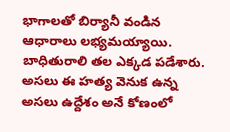భాగాలతో బిర్యానీ వండిన ఆధారాలు లభ్యమయ్యాయి. బాధితురాలి తల ఎక్కడ పడేశారు. అసలు ఈ హత్య వెనుక ఉన్న అసలు ఉద్దేశం అనే కోణంలో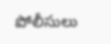పోలీసులు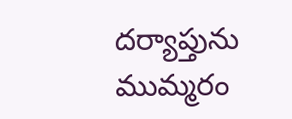దర్యాప్తును ముమ్మరం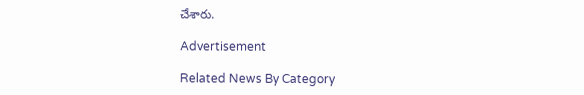చేశారు.

Advertisement

Related News By Category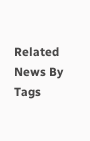Related News By Tags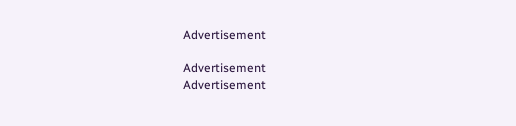Advertisement

Advertisement
Advertisement